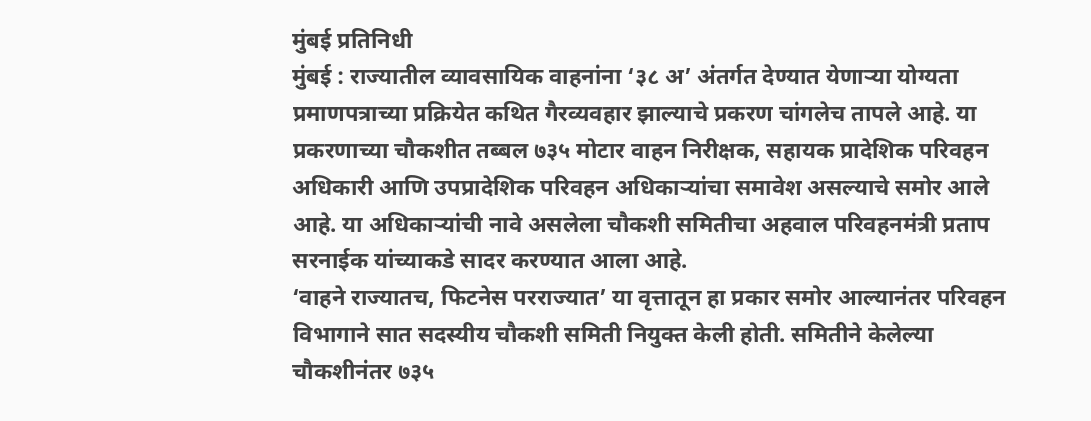मुंबई प्रतिनिधी
मुंबई : राज्यातील व्यावसायिक वाहनांना ‘३८ अ’ अंतर्गत देण्यात येणाऱ्या योग्यता प्रमाणपत्राच्या प्रक्रियेत कथित गैरव्यवहार झाल्याचे प्रकरण चांगलेच तापले आहे. या प्रकरणाच्या चौकशीत तब्बल ७३५ मोटार वाहन निरीक्षक, सहायक प्रादेशिक परिवहन अधिकारी आणि उपप्रादेशिक परिवहन अधिकाऱ्यांचा समावेश असल्याचे समोर आले आहे. या अधिकाऱ्यांची नावे असलेला चौकशी समितीचा अहवाल परिवहनमंत्री प्रताप सरनाईक यांच्याकडे सादर करण्यात आला आहे.
‘वाहने राज्यातच, फिटनेस परराज्यात’ या वृत्तातून हा प्रकार समोर आल्यानंतर परिवहन विभागाने सात सदस्यीय चौकशी समिती नियुक्त केली होती. समितीने केलेल्या चौकशीनंतर ७३५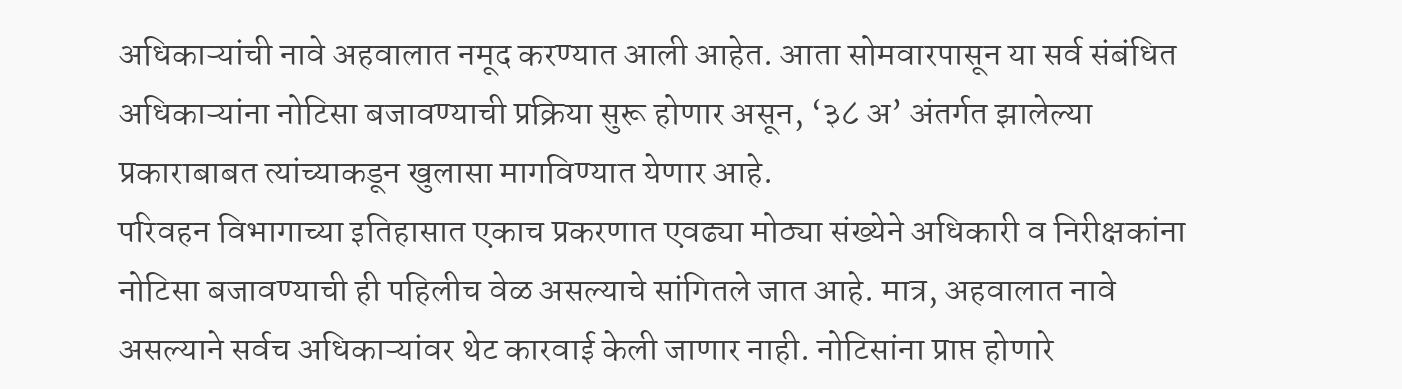अधिकाऱ्यांची नावे अहवालात नमूद करण्यात आली आहेत. आता सोमवारपासून या सर्व संबंधित अधिकाऱ्यांना नोटिसा बजावण्याची प्रक्रिया सुरू होणार असून, ‘३८ अ’ अंतर्गत झालेल्या प्रकाराबाबत त्यांच्याकडून खुलासा मागविण्यात येणार आहे.
परिवहन विभागाच्या इतिहासात एकाच प्रकरणात एवढ्या मोठ्या संख्येने अधिकारी व निरीक्षकांना नोटिसा बजावण्याची ही पहिलीच वेळ असल्याचे सांगितले जात आहे. मात्र, अहवालात नावे असल्याने सर्वच अधिकाऱ्यांवर थेट कारवाई केली जाणार नाही. नोटिसांना प्राप्त होणारे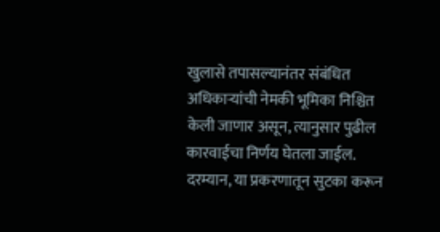खुलासे तपासल्यानंतर संबंधित अधिकाऱ्यांची नेमकी भूमिका निश्चित केली जाणार असून, त्यानुसार पुढील कारवाईचा निर्णय घेतला जाईल.
दरम्यान, या प्रकरणातून सुटका करून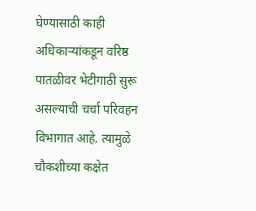घेण्यासाठी काही अधिकाऱ्यांकडून वरिष्ठ पातळीवर भेटीगाठी सुरू असल्याची चर्चा परिवहन विभागात आहे. त्यामुळे चौकशीच्या कक्षेत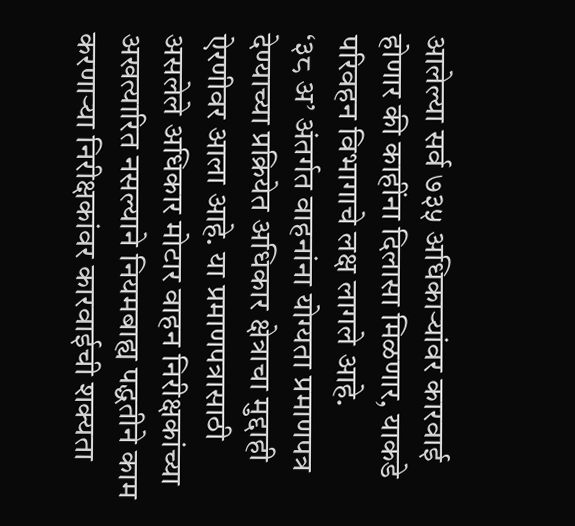आलेल्या सर्व ७३५ अधिकाऱ्यांवर कारवाई होणार की काहींना दिलासा मिळणार, याकडे परिवहन विभागाचे लक्ष लागले आहे.
‘३८ अ’ अंतर्गत वाहनांना योग्यता प्रमाणपत्र देण्याच्या प्रक्रियेत अधिकार क्षेत्राचा मुद्दाही ऐरणीवर आला आहे. या प्रमाणपत्रासाठी असलेले अधिकार मोटार वाहन निरीक्षकांच्या अखत्यारित नसल्याने नियमबाह्य पद्धतीने काम करणाऱ्या निरीक्षकांवर कारवाईची शक्यता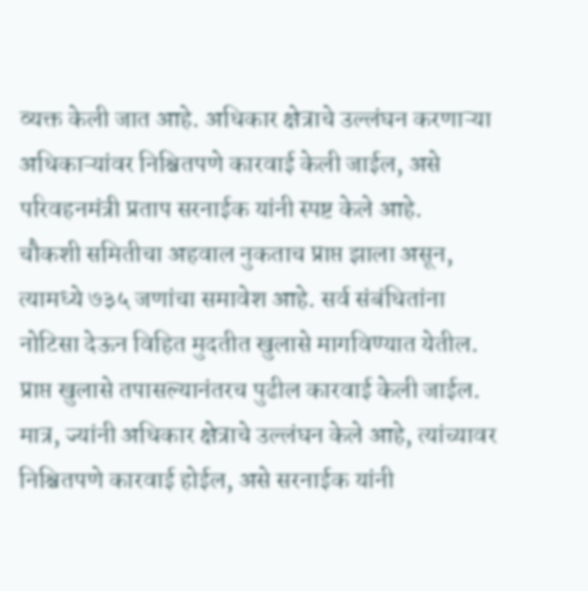व्यक्त केली जात आहे. अधिकार क्षेत्राचे उल्लंघन करणाऱ्या अधिकाऱ्यांवर निश्चितपणे कारवाई केली जाईल, असे परिवहनमंत्री प्रताप सरनाईक यांनी स्पष्ट केले आहे.
चौकशी समितीचा अहवाल नुकताच प्राप्त झाला असून, त्यामध्ये ७३५ जणांचा समावेश आहे. सर्व संबंधितांना नोटिसा देऊन विहित मुदतीत खुलासे मागविण्यात येतील. प्राप्त खुलासे तपासल्यानंतरच पुढील कारवाई केली जाईल. मात्र, ज्यांनी अधिकार क्षेत्राचे उल्लंघन केले आहे, त्यांच्यावर निश्चितपणे कारवाई होईल, असे सरनाईक यांनी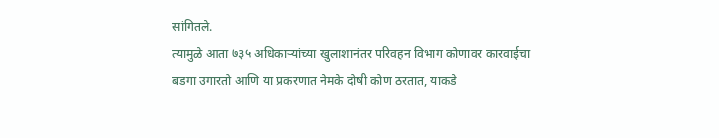सांगितले.
त्यामुळे आता ७३५ अधिकाऱ्यांच्या खुलाशानंतर परिवहन विभाग कोणावर कारवाईचा बडगा उगारतो आणि या प्रकरणात नेमके दोषी कोण ठरतात, याकडे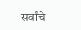सर्वांचे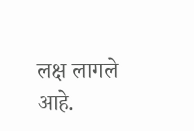लक्ष लागले आहे.